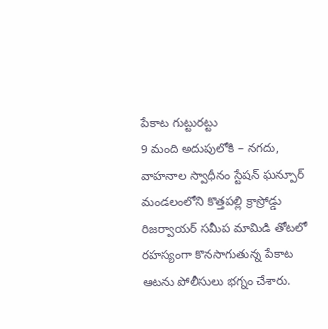పేకాట గుట్టురట్టు
9 మంది అదుపులోకి – నగదు, వాహనాల స్వాధీనం స్టేషన్ ఘన్పూర్ మండలంలోని కొత్తపల్లి క్రాస్రోడ్డు రిజర్వాయర్ సమీప మామిడి తోటలో రహస్యంగా కొనసాగుతున్న పేకాట ఆటను పోలీసులు భగ్నం చేశారు.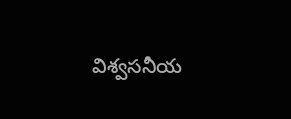విశ్వసనీయ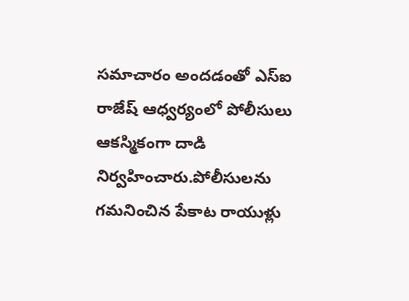సమాచారం అందడంతో ఎస్ఐ రాజేష్ ఆధ్వర్యంలో పోలీసులు ఆకస్మికంగా దాడి నిర్వహించారు.పోలీసులను గమనించిన పేకాట రాయుళ్లు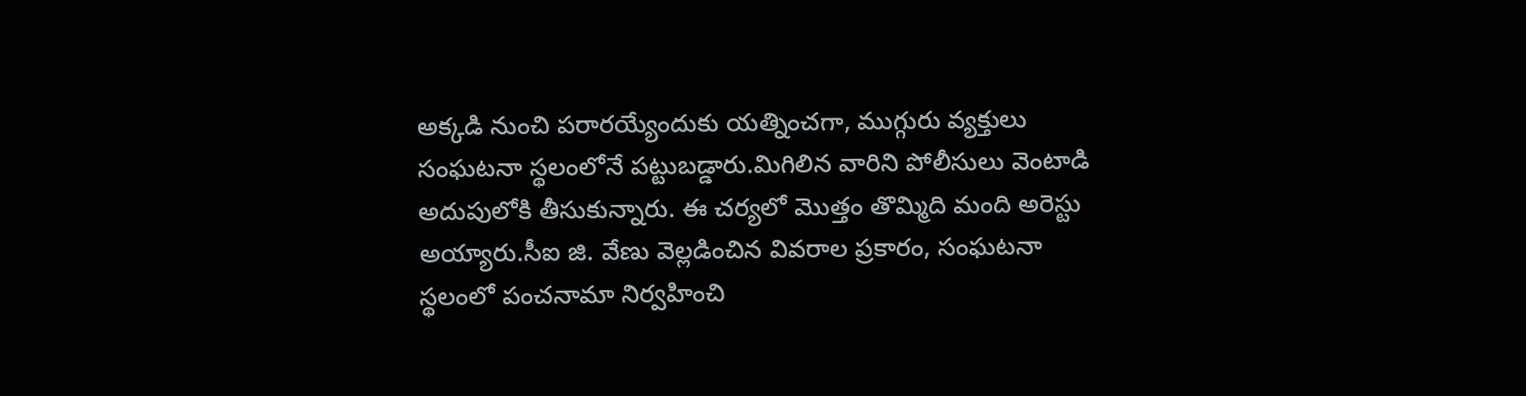అక్కడి నుంచి పరారయ్యేందుకు యత్నించగా, ముగ్గురు వ్యక్తులు సంఘటనా స్థలంలోనే పట్టుబడ్డారు.మిగిలిన వారిని పోలీసులు వెంటాడి అదుపులోకి తీసుకున్నారు. ఈ చర్యలో మొత్తం తొమ్మిది మంది అరెస్టు అయ్యారు.సీఐ జి. వేణు వెల్లడించిన వివరాల ప్రకారం, సంఘటనా స్థలంలో పంచనామా నిర్వహించి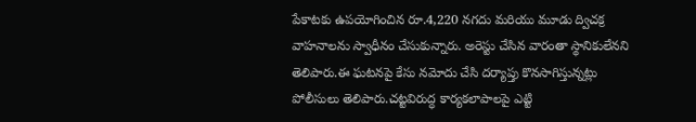పేకాటకు ఉపయోగించిన రూ.4,220 నగదు మరియు మూడు ద్విచక్ర వాహనాలను స్వాధీనం చేసుకున్నారు. అరెస్టు చేసిన వారంతా స్థానికులేనని తెలిపారు.ఈ ఘటనపై కేసు నమోదు చేసి దర్యాప్తు కొనసాగిస్తున్నట్లు పోలీసులు తెలిపారు.చట్టవిరుద్ధ కార్యకలాపాలపై ఎట్టి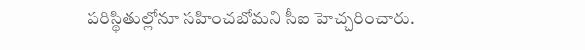పరిస్థితుల్లోనూ సహించబోమని సీఐ హెచ్చరించారు.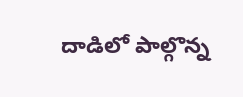దాడిలో పాల్గొన్న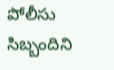పోలీసు సిబ్బందిని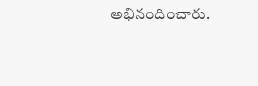అభినందించారు.